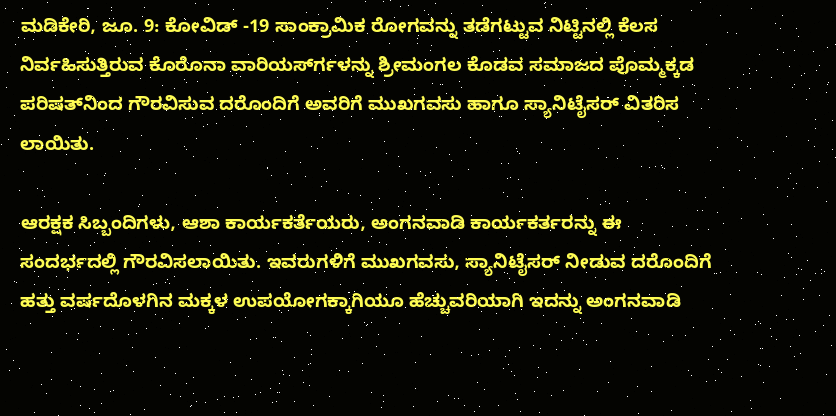ಮಡಿಕೇರಿ, ಜೂ. 9: ಕೋವಿಡ್ -19 ಸಾಂಕ್ರಾಮಿಕ ರೋಗವನ್ನು ತಡೆಗಟ್ಟುವ ನಿಟ್ಟಿನಲ್ಲಿ ಕೆಲಸ ನಿರ್ವಹಿಸುತ್ತಿರುವ ಕೊರೊನಾ ವಾರಿಯರ್ಸ್‍ಗಳನ್ನು ಶ್ರೀಮಂಗಲ ಕೊಡವ ಸಮಾಜದ ಪೊಮ್ಮಕ್ಕಡ ಪರಿಷತ್‍ನಿಂದ ಗೌರವಿಸುವ ದರೊಂದಿಗೆ ಅವರಿಗೆ ಮುಖಗವಸು ಹಾಗೂ ಸ್ಯಾನಿಟೈಸರ್ ವಿತರಿಸ ಲಾಯಿತು.

ಆರಕ್ಷಕ ಸಿಬ್ಬಂದಿಗಳು, ಆಶಾ ಕಾರ್ಯಕರ್ತೆಯರು, ಅಂಗನವಾಡಿ ಕಾರ್ಯಕರ್ತರನ್ನು ಈ ಸಂದರ್ಭದಲ್ಲಿ ಗೌರವಿಸಲಾಯಿತು. ಇವರುಗಳಿಗೆ ಮುಖಗವಸು, ಸ್ಯಾನಿಟೈಸರ್ ನೀಡುವ ದರೊಂದಿಗೆ ಹತ್ತು ವರ್ಷದೊಳಗಿನ ಮಕ್ಕಳ ಉಪಯೋಗಕ್ಕಾಗಿಯೂ ಹೆಚ್ಚುವರಿಯಾಗಿ ಇದನ್ನು ಅಂಗನವಾಡಿ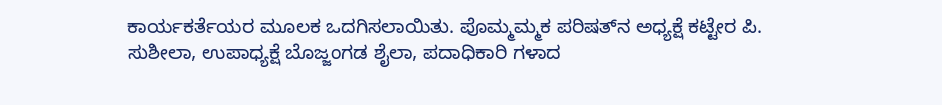ಕಾರ್ಯಕರ್ತೆಯರ ಮೂಲಕ ಒದಗಿಸಲಾಯಿತು. ಪೊಮ್ಮಮ್ಮಕ ಪರಿಷತ್‍ನ ಅಧ್ಯಕ್ಷೆ ಕಟ್ಟೇರ ಪಿ. ಸುಶೀಲಾ, ಉಪಾಧ್ಯಕ್ಷೆ ಬೊಜ್ಜಂಗಡ ಶೈಲಾ, ಪದಾಧಿಕಾರಿ ಗಳಾದ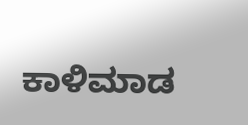ಕಾಳಿಮಾಡ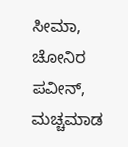ಸೀಮಾ, ಚೋನಿರ ಪವೀನ್, ಮಚ್ಚಮಾಡ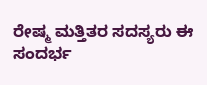ರೇಷ್ಮ ಮತ್ತಿತರ ಸದಸ್ಯರು ಈ ಸಂದರ್ಭ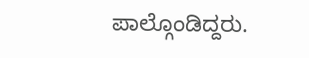ಪಾಲ್ಗೊಂಡಿದ್ದರು.